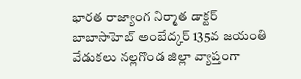భారత రాజ్యాంగ నిర్మాత డాక్టర్ బాబాసాహెబ్ అంబేద్కర్ 135వ జయంతి వేడుకలు నల్లగొండ జిల్లా వ్యాప్తంగా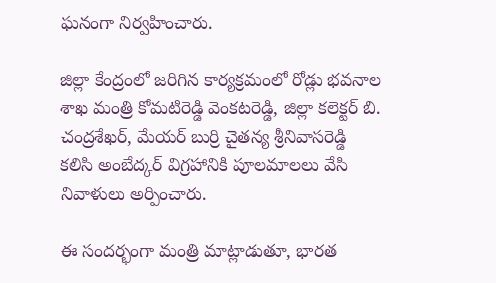ఘనంగా నిర్వహించారు.

జిల్లా కేంద్రంలో జరిగిన కార్యక్రమంలో రోడ్లు భవనాల శాఖ మంత్రి కోమటిరెడ్డి వెంకటరెడ్డి, జిల్లా కలెక్టర్ బి. చంద్రశేఖర్, మేయర్ బుర్రి చైతన్య శ్రీనివాసరెడ్డి కలిసి అంబేద్కర్ విగ్రహానికి పూలమాలలు వేసి నివాళులు అర్పించారు.

ఈ సందర్భంగా మంత్రి మాట్లాడుతూ, భారత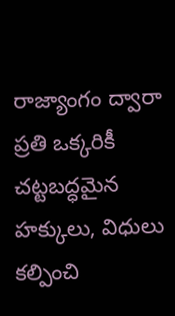రాజ్యాంగం ద్వారా ప్రతి ఒక్కరికీ చట్టబద్ధమైన హక్కులు, విధులు కల్పించి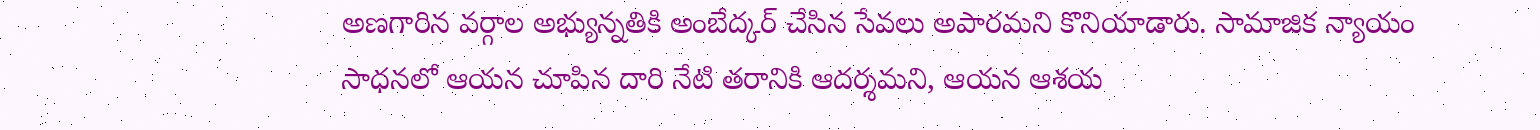అణగారిన వర్గాల అభ్యున్నతికి అంబేద్కర్ చేసిన సేవలు అపారమని కొనియాడారు. సామాజిక న్యాయం సాధనలో ఆయన చూపిన దారి నేటి తరానికి ఆదర్శమని, ఆయన ఆశయ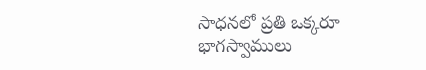సాధనలో ప్రతి ఒక్కరూ భాగస్వాములు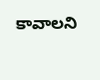కావాలని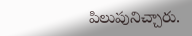పిలుపునిచ్చారు.